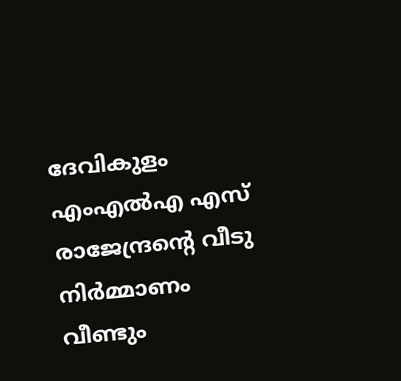ദേവികുളം എംഎൽഎ എസ് രാജേന്ദ്രന്റെ വീടു നിർമ്മാണം വീണ്ടും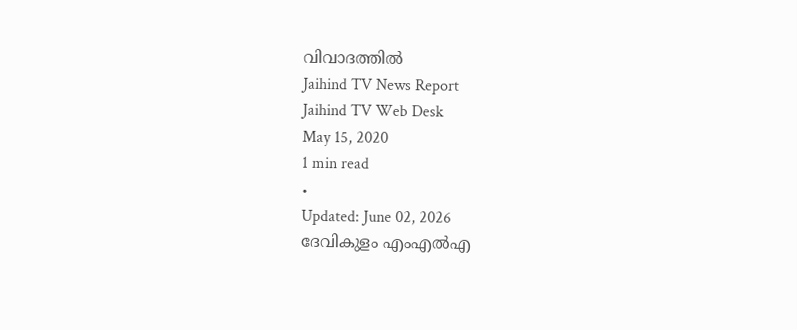വിവാദത്തിൽ
Jaihind TV News Report
Jaihind TV Web Desk
May 15, 2020
1 min read
•
Updated: June 02, 2026
ദേവികുളം എംഎൽഎ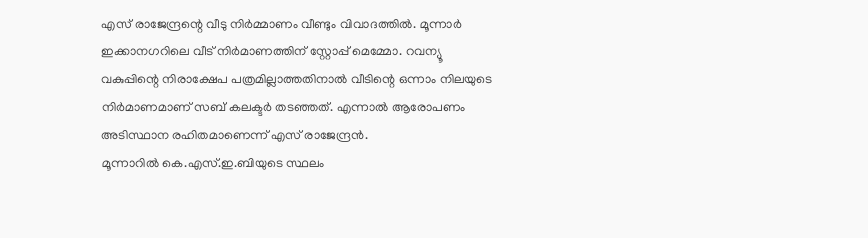എസ് രാജേന്ദ്രന്റെ വീടു നിർമ്മാണം വീണ്ടും വിവാദത്തിൽ. മൂന്നാർ ഇക്കാനഗറിലെ വീട് നിർമാണത്തിന് സ്റ്റോപ്പ് മെമ്മോ. റവന്യൂ വകുപ്പിന്റെ നിരാക്ഷേപ പത്രമില്ലാത്തതിനാൽ വീടിന്റെ ഒന്നാം നിലയുടെ നിർമാണമാണ് സബ് കലക്ടർ തടഞ്ഞത്. എന്നാൽ ആരോപണം അടിസ്ഥാന രഹിതമാണെന്ന് എസ് രാജേന്ദ്രൻ.
മൂന്നാറിൽ കെ.എസ്.ഇ.ബിയുടെ സ്ഥലം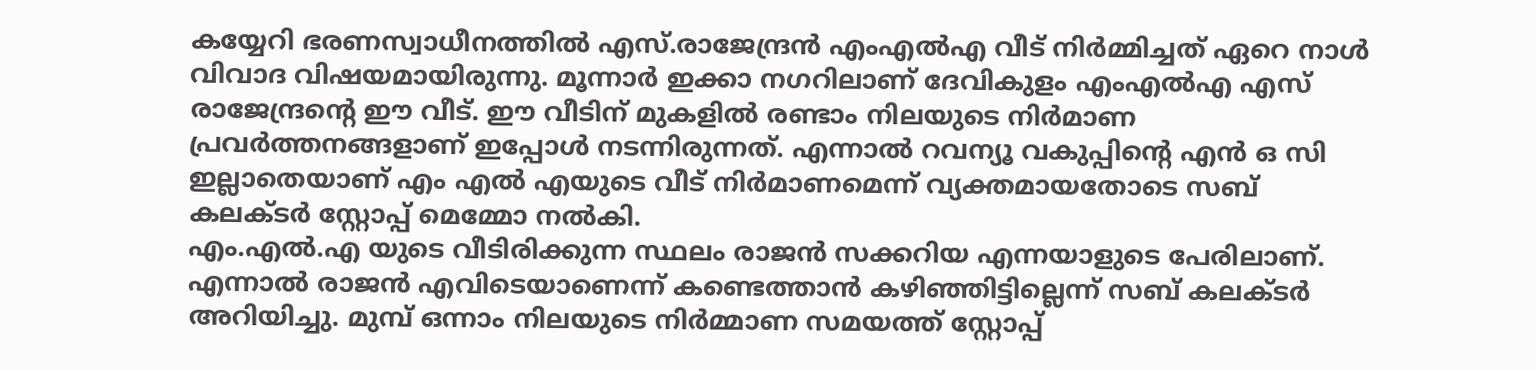കയ്യേറി ഭരണസ്വാധീനത്തിൽ എസ്.രാജേന്ദ്രൻ എംഎൽഎ വീട് നിർമ്മിച്ചത് ഏറെ നാൾ വിവാദ വിഷയമായിരുന്നു. മൂന്നാർ ഇക്കാ നഗറിലാണ് ദേവികുളം എംഎൽഎ എസ് രാജേന്ദ്രന്റെ ഈ വീട്. ഈ വീടിന് മുകളിൽ രണ്ടാം നിലയുടെ നിർമാണ പ്രവർത്തനങ്ങളാണ് ഇപ്പോൾ നടന്നിരുന്നത്. എന്നാൽ റവന്യൂ വകുപ്പിന്റെ എൻ ഒ സി ഇല്ലാതെയാണ് എം എൽ എയുടെ വീട് നിർമാണമെന്ന് വ്യക്തമായതോടെ സബ് കലക്ടർ സ്റ്റോപ്പ് മെമ്മോ നൽകി.
എം.എൽ.എ യുടെ വീടിരിക്കുന്ന സ്ഥലം രാജൻ സക്കറിയ എന്നയാളുടെ പേരിലാണ്. എന്നാൽ രാജൻ എവിടെയാണെന്ന് കണ്ടെത്താൻ കഴിഞ്ഞിട്ടില്ലെന്ന് സബ് കലക്ടർ അറിയിച്ചു. മുമ്പ് ഒന്നാം നിലയുടെ നിർമ്മാണ സമയത്ത് സ്റ്റോപ്പ്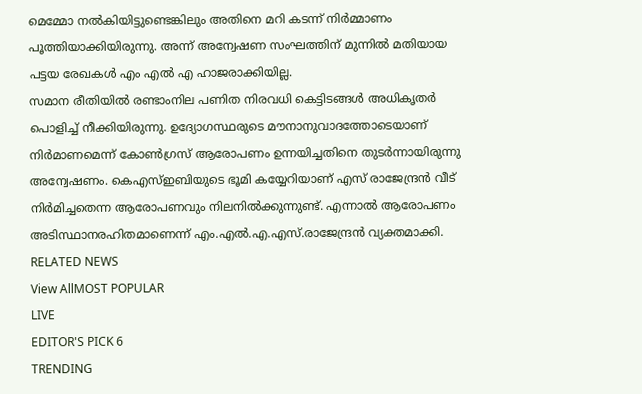മെമ്മോ നൽകിയിട്ടുണ്ടെങ്കിലും അതിനെ മറി കടന്ന് നിർമ്മാണം പൂത്തിയാക്കിയിരുന്നു. അന്ന് അന്വേഷണ സംഘത്തിന് മുന്നിൽ മതിയായ പട്ടയ രേഖകൾ എം എൽ എ ഹാജരാക്കിയില്ല.
സമാന രീതിയിൽ രണ്ടാംനില പണിത നിരവധി കെട്ടിടങ്ങൾ അധികൃതർ പൊളിച്ച് നീക്കിയിരുന്നു. ഉദ്യോഗസ്ഥരുടെ മൗനാനുവാദത്തോടെയാണ് നിർമാണമെന്ന് കോൺഗ്രസ് ആരോപണം ഉന്നയിച്ചതിനെ തുടർന്നായിരുന്നു അന്വേഷണം. കെഎസ്ഇബിയുടെ ഭൂമി കയ്യേറിയാണ് എസ് രാജേന്ദ്രൻ വീട് നിർമിച്ചതെന്ന ആരോപണവും നിലനിൽക്കുന്നുണ്ട്. എന്നാൽ ആരോപണം അടിസ്ഥാനരഹിതമാണെന്ന് എം.എൽ.എ.എസ്.രാജേന്ദ്രൻ വ്യക്തമാക്കി.
RELATED NEWS
View AllMOST POPULAR
LIVE
EDITOR'S PICK 6
TRENDING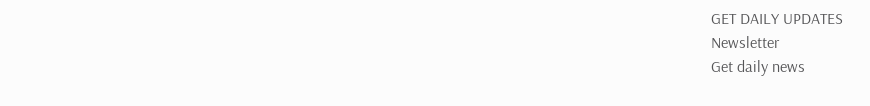GET DAILY UPDATES
Newsletter
Get daily news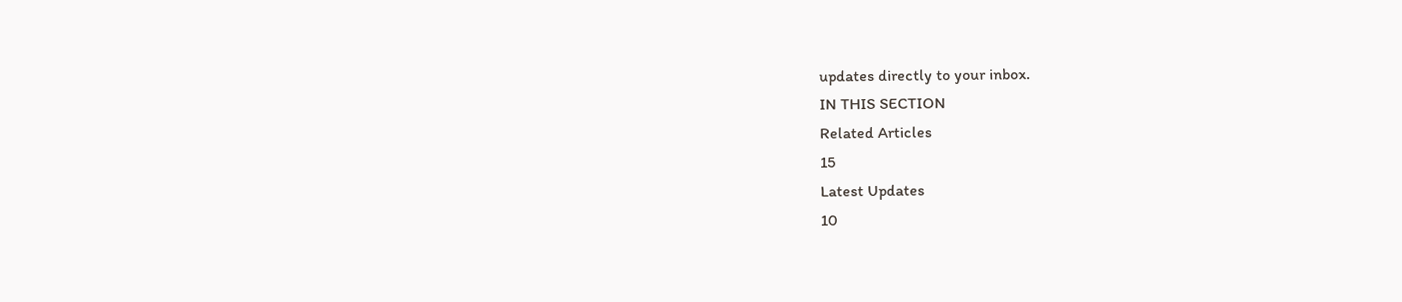updates directly to your inbox.
IN THIS SECTION
Related Articles
15
Latest Updates
10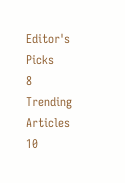Editor's Picks
8
Trending Articles
10